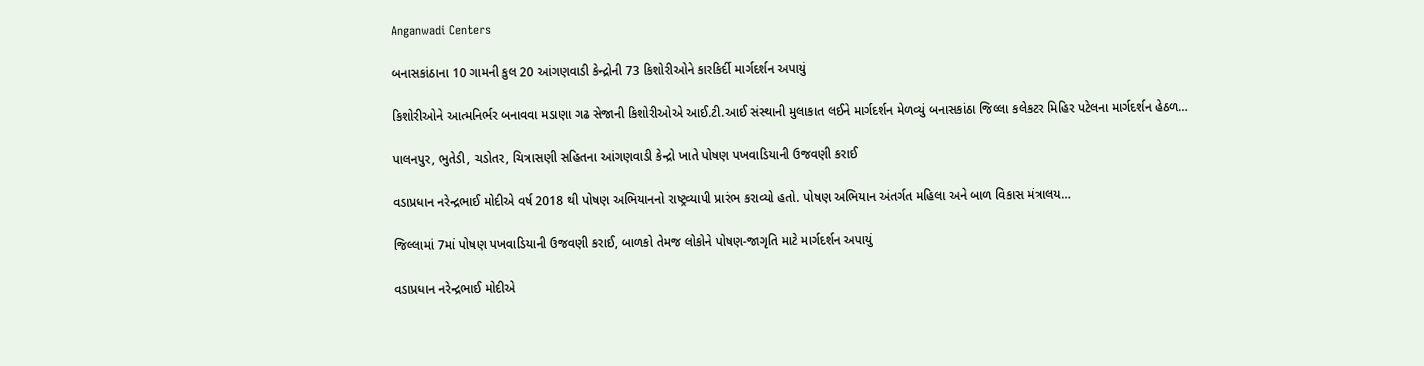Anganwadi Centers

બનાસકાંઠાના 10 ગામની કુલ 20 આંગણવાડી કેન્દ્રોની 73 કિશોરીઓને કારકિર્દી માર્ગદર્શન અપાયું

કિશોરીઓને આત્મનિર્ભર બનાવવા મડાણા ગઢ સેજાની કિશોરીઓએ આઈ.ટી.આઈ સંસ્થાની મુલાકાત લઈને માર્ગદર્શન મેળવ્યું બનાસકાંઠા જિલ્લા કલેકટર મિહિર પટેલના માર્ગદર્શન હેઠળ…

પાલનપુર, ભુતેડી, ચડોતર, ચિત્રાસણી સહિતના આંગણવાડી કેન્દ્રો ખાતે પોષણ પખવાડિયાની ઉજવણી કરાઈ

વડાપ્રધાન નરેન્દ્રભાઈ મોદીએ વર્ષ 2018 થી પોષણ અભિયાનનો રાષ્ટ્રવ્યાપી પ્રારંભ કરાવ્યો હતો. પોષણ અભિયાન અંતર્ગત મહિલા અને બાળ વિકાસ મંત્રાલય…

જિલ્લામાં 7માં પોષણ પખવાડિયાની ઉજવણી કરાઈ, બાળકો તેમજ લોકોને પોષણ-જાગૃતિ માટે માર્ગદર્શન અપાયું

વડાપ્રધાન નરેન્દ્રભાઈ મોદીએ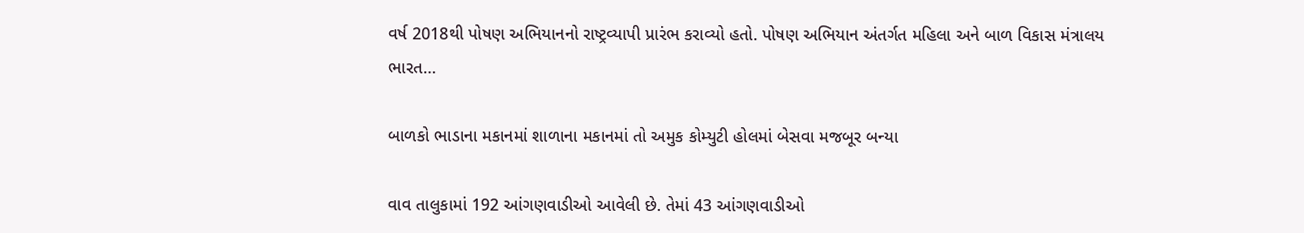વર્ષ 2018થી પોષણ અભિયાનનો રાષ્ટ્રવ્યાપી પ્રારંભ કરાવ્યો હતો. પોષણ અભિયાન અંતર્ગત મહિલા અને બાળ વિકાસ મંત્રાલય ભારત…

બાળકો ભાડાના મકાનમાં શાળાના મકાનમાં તો અમુક કોમ્યુટી હોલમાં બેસવા મજબૂર બન્યા

વાવ તાલુકામાં 192 આંગણવાડીઓ આવેલી છે. તેમાં 43 આંગણવાડીઓ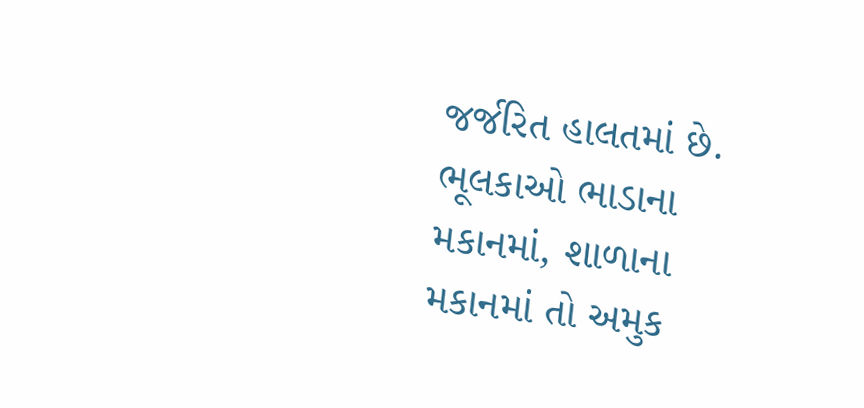જર્જરિત હાલતમાં છે. ભૂલકાઓ ભાડાના મકાનમાં, શાળાના મકાનમાં તો અમુક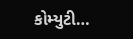કોમ્યુટી…